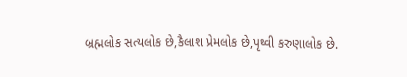બ્રહ્મલોક સત્યલોક છે,કૈલાશ પ્રેમલોક છે,પૃથ્વી કરુણાલોક છે.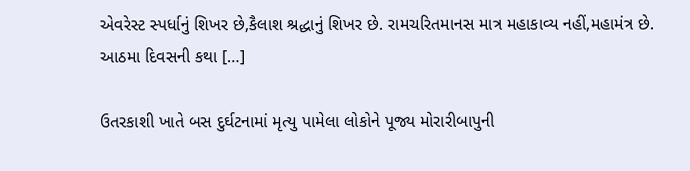એવરેસ્ટ સ્પર્ધાનું શિખર છે,કૈલાશ શ્રદ્ધાનું શિખર છે. રામચરિતમાનસ માત્ર મહાકાવ્ય નહીં,મહામંત્ર છે. આઠમા દિવસની કથા […]

ઉતરકાશી ખાતે બસ દુર્ઘટનામાં મૃત્યુ પામેલા લોકોને પૂજ્ય મોરારીબાપુની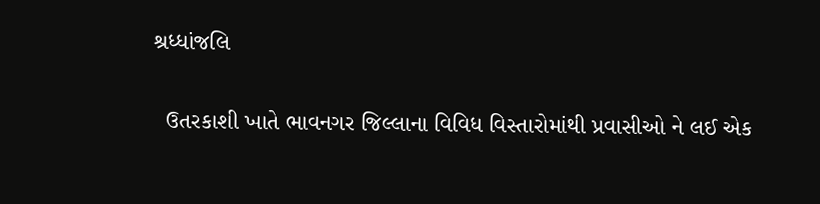શ્રધ્ધાંજલિ

  ઉતરકાશી ખાતે ભાવનગર જિલ્લાના વિવિધ વિસ્તારોમાંથી પ્રવાસીઓ ને લઈ એક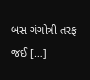બસ ગંગોત્રી તરફ જઈ […]